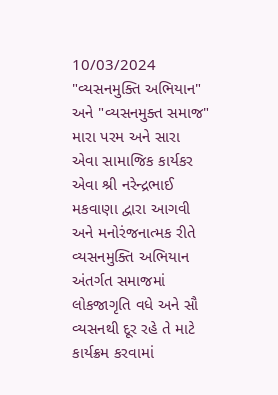10/03/2024
"વ્યસનમુક્તિ અભિયાન" અને "વ્યસનમુક્ત સમાજ"
મારા પરમ અને સારા એવા સામાજિક કાર્યકર એવા શ્રી નરેન્દ્રભાઈ મકવાણા દ્વારા આગવી અને મનોરંજનાત્મક રીતે વ્યસનમુક્તિ અભિયાન અંતર્ગત સમાજમાં લોકજાગૃતિ વધે અને સૌ વ્યસનથી દૂર રહે તે માટે કાર્યક્રમ કરવામાં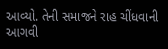આવ્યો. તેની સમાજને રાહ ચીંધવાની આગવી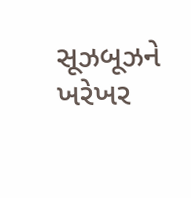સૂઝબૂઝને ખરેખર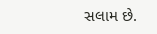સલામ છે.